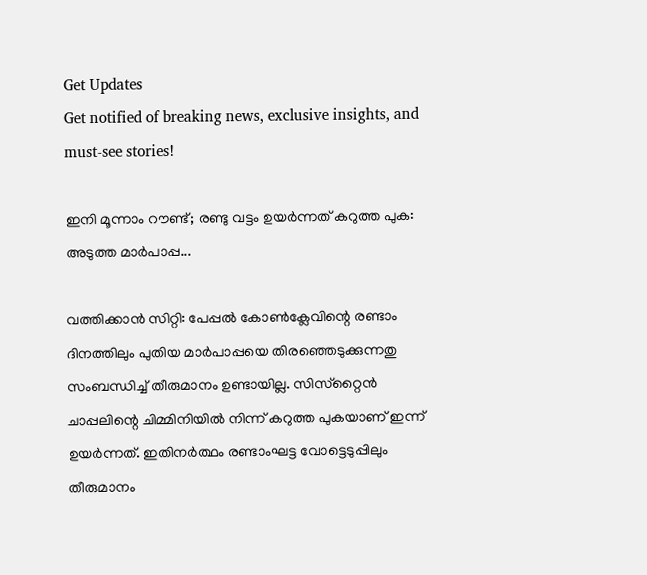Get Updates
Get notified of breaking news, exclusive insights, and must-see stories!

ഇനി മൂന്നാം റൗണ്ട്; രണ്ടു വട്ടം ഉയര്‍ന്നത് കറുത്ത പുക: അടുത്ത മാര്‍പാപ്പ...

വത്തിക്കാന്‍ സിറ്റി: പേപ്പല്‍ കോണ്‍ക്ലേവിന്റെ രണ്ടാം ദിനത്തിലും പുതിയ മാര്‍പാപ്പയെ തിരഞ്ഞെടുക്കുന്നതു സംബന്ധിച്ച് തീരുമാനം ഉണ്ടായില്ല. സിസ്‌റ്റൈന്‍ ചാപ്പലിന്റെ ചിമ്മിനിയില്‍ നിന്ന് കറുത്ത പുകയാണ് ഇന്ന് ഉയര്‍ന്നത്. ഇതിനര്‍ത്ഥം രണ്ടാംഘട്ട വോട്ടെടുപ്പിലും തീരുമാനം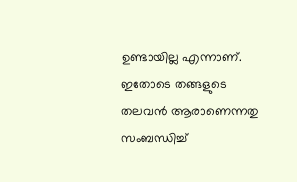ഉണ്ടായില്ല എന്നാണ്. ഇതോടെ തങ്ങളുടെ തലവന്‍ ആരാണെന്നതു സംബന്ധിച്ച്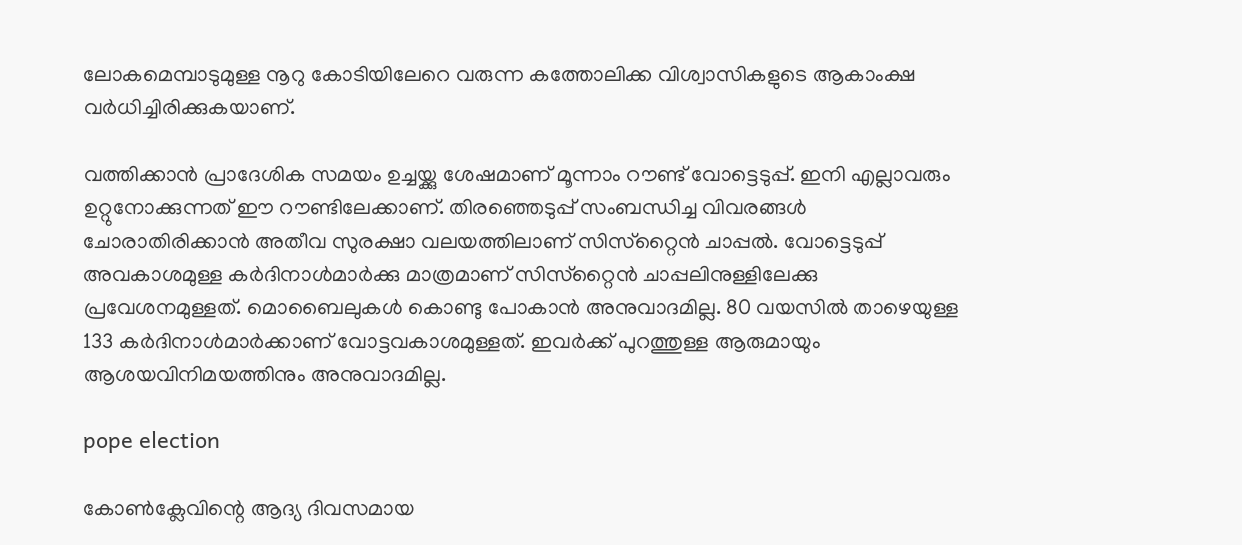ലോകമെമ്പാടുമുള്ള നൂറു കോടിയിലേറെ വരുന്ന കത്തോലിക്ക വിശ്വാസികളുടെ ആകാംക്ഷ വര്‍ധിച്ചിരിക്കുകയാണ്.

വത്തിക്കാന്‍ പ്രാദേശിക സമയം ഉച്ചയ്ക്കു ശേഷമാണ് മൂന്നാം റൗണ്ട് വോട്ടെടുപ്പ്. ഇനി എല്ലാവരും ഉറ്റുനോക്കുന്നത് ഈ റൗണ്ടിലേക്കാണ്. തിരഞ്ഞെടുപ്പ് സംബന്ധിച്ച വിവരങ്ങള്‍ ചോരാതിരിക്കാന്‍ അതീവ സുരക്ഷാ വലയത്തിലാണ് സിസ്‌റ്റൈന്‍ ചാപ്പല്‍. വോട്ടെടുപ്പ് അവകാശമുള്ള കര്‍ദിനാള്‍മാര്‍ക്കു മാത്രമാണ് സിസ്‌റ്റൈന്‍ ചാപ്പലിനുള്ളിലേക്കു പ്രവേശനമുള്ളത്. മൊബൈലുകള്‍ കൊണ്ടു പോകാന്‍ അനുവാദമില്ല. 80 വയസില്‍ താഴെയുള്ള 133 കര്‍ദിനാള്‍മാര്‍ക്കാണ് വോട്ടവകാശമുള്ളത്. ഇവര്‍ക്ക് പുറത്തുള്ള ആരുമായും ആശയവിനിമയത്തിനും അനുവാദമില്ല.

pope election

കോണ്‍ക്ലേവിന്റെ ആദ്യ ദിവസമായ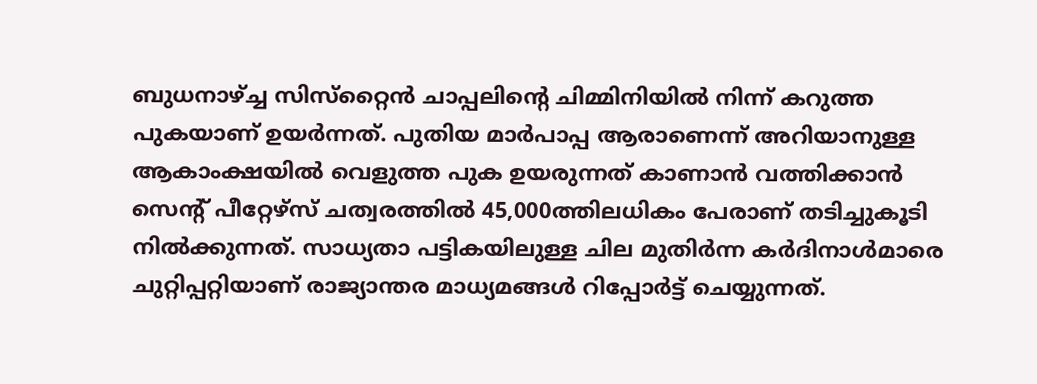ബുധനാഴ്ച്ച സിസ്‌റ്റൈന്‍ ചാപ്പലിന്റെ ചിമ്മിനിയില്‍ നിന്ന് കറുത്ത പുകയാണ് ഉയര്‍ന്നത്. പുതിയ മാര്‍പാപ്പ ആരാണെന്ന് അറിയാനുള്ള ആകാംക്ഷയില്‍ വെളുത്ത പുക ഉയരുന്നത് കാണാന്‍ വത്തിക്കാന്‍ സെന്റ് പീറ്റേഴ്‌സ് ചത്വരത്തില്‍ 45,000ത്തിലധികം പേരാണ് തടിച്ചുകൂടി നില്‍ക്കുന്നത്. സാധ്യതാ പട്ടികയിലുള്ള ചില മുതിര്‍ന്ന കര്‍ദിനാള്‍മാരെ ചുറ്റിപ്പറ്റിയാണ് രാജ്യാന്തര മാധ്യമങ്ങള്‍ റിപ്പോര്‍ട്ട് ചെയ്യുന്നത്.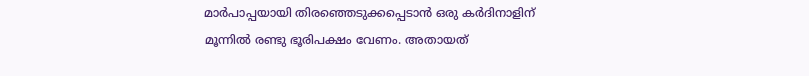മാര്‍പാപ്പയായി തിരഞ്ഞെടുക്കപ്പെടാന്‍ ഒരു കര്‍ദിനാളിന് മൂന്നില്‍ രണ്ടു ഭൂരിപക്ഷം വേണം. അതായത്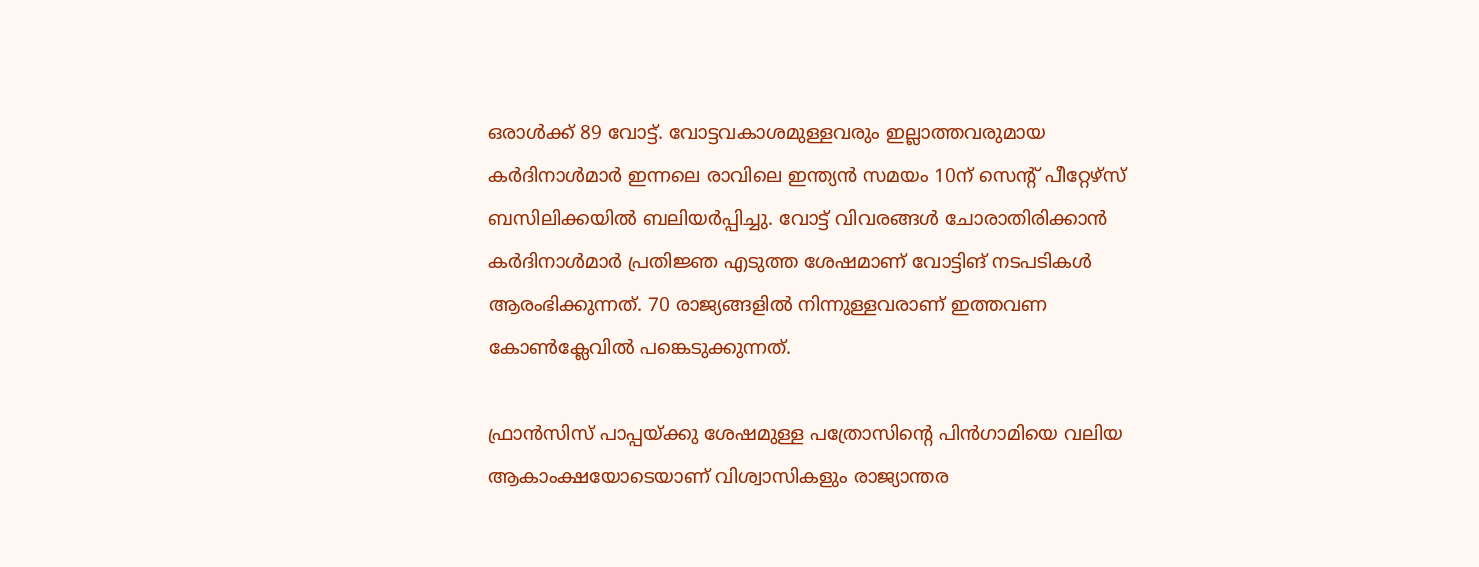ഒരാള്‍ക്ക് 89 വോട്ട്. വോട്ടവകാശമുള്ളവരും ഇല്ലാത്തവരുമായ കര്‍ദിനാള്‍മാര്‍ ഇന്നലെ രാവിലെ ഇന്ത്യന്‍ സമയം 10ന് സെന്റ് പീറ്റേഴ്‌സ് ബസിലിക്കയില്‍ ബലിയര്‍പ്പിച്ചു. വോട്ട് വിവരങ്ങള്‍ ചോരാതിരിക്കാന്‍ കര്‍ദിനാള്‍മാര്‍ പ്രതിജ്ഞ എടുത്ത ശേഷമാണ് വോട്ടിങ് നടപടികള്‍ ആരംഭിക്കുന്നത്. 70 രാജ്യങ്ങളില്‍ നിന്നുള്ളവരാണ് ഇത്തവണ കോണ്‍ക്ലേവില്‍ പങ്കെടുക്കുന്നത്.

ഫ്രാന്‍സിസ് പാപ്പയ്ക്കു ശേഷമുള്ള പത്രോസിന്റെ പിന്‍ഗാമിയെ വലിയ ആകാംക്ഷയോടെയാണ് വിശ്വാസികളും രാജ്യാന്തര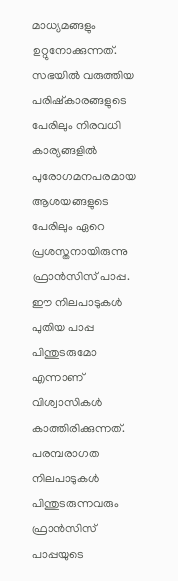മാധ്യമങ്ങളും ഉറ്റുനോക്കുന്നത്. സഭയില്‍ വരുത്തിയ പരിഷ്‌കാരങ്ങളുടെ പേരിലും നിരവധി കാര്യങ്ങളില്‍ പുരോഗമനപരമായ ആശയങ്ങളുടെ പേരിലും ഏറെ പ്രശസ്തനായിരുന്നു ഫ്രാന്‍സിസ് പാപ്പ. ഈ നിലപാടുകള്‍ പുതിയ പാപ്പ പിന്തുടരുമോ എന്നാണ് വിശ്വാസികള്‍ കാത്തിരിക്കുന്നത്. പരമ്പരാഗത നിലപാടുകള്‍ പിന്തുടരുന്നവരും ഫ്രാന്‍സിസ് പാപ്പയുടെ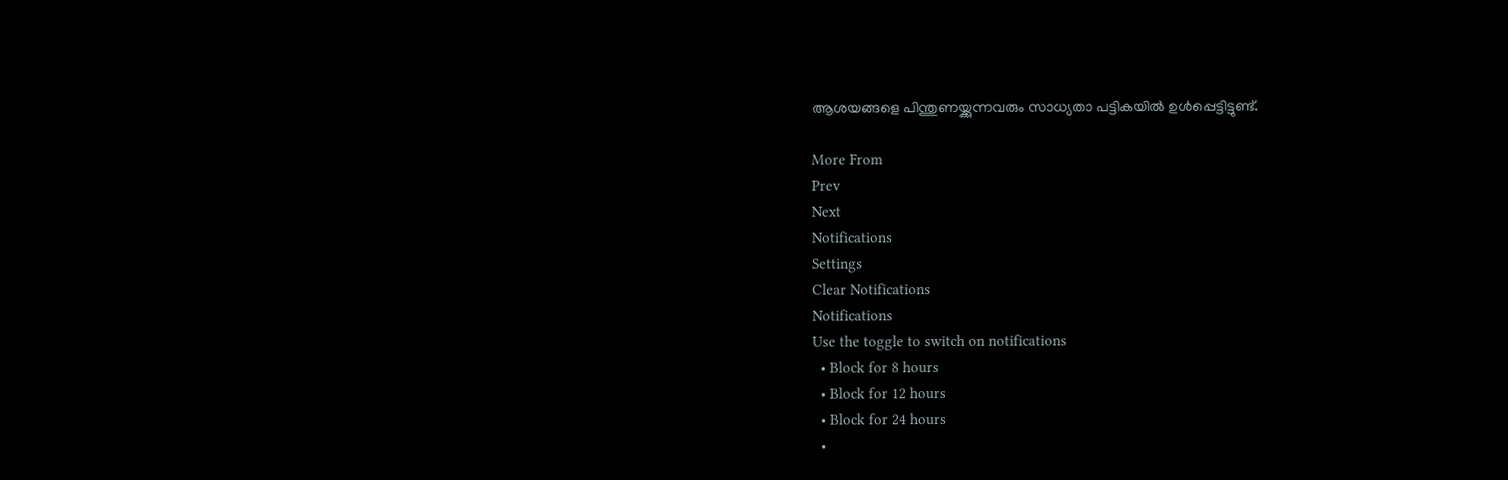ആശയങ്ങളെ പിന്തുണയ്ക്കുന്നവരും സാധ്യതാ പട്ടികയില്‍ ഉള്‍പ്പെട്ടിട്ടുണ്ട്.

More From
Prev
Next
Notifications
Settings
Clear Notifications
Notifications
Use the toggle to switch on notifications
  • Block for 8 hours
  • Block for 12 hours
  • Block for 24 hours
  •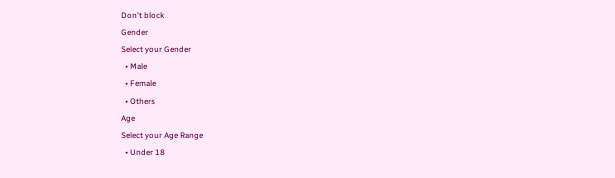Don't block
Gender
Select your Gender
  • Male
  • Female
  • Others
Age
Select your Age Range
  • Under 18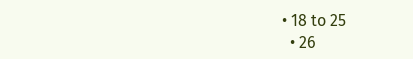• 18 to 25
  • 26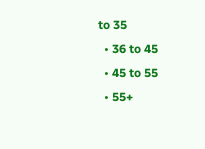to 35
  • 36 to 45
  • 45 to 55
  • 55+